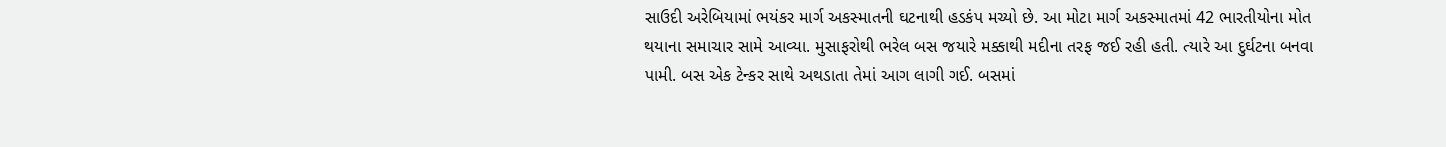સાઉદી અરેબિયામાં ભયંકર માર્ગ અકસ્માતની ઘટનાથી હડકંપ મચ્યો છે. આ મોટા માર્ગ અકસ્માતમાં 42 ભારતીયોના મોત થયાના સમાચાર સામે આવ્યા. મુસાફરોથી ભરેલ બસ જયારે મક્કાથી મદીના તરફ જઈ રહી હતી. ત્યારે આ દુર્ઘટના બનવા પામી. બસ એક ટેન્કર સાથે અથડાતા તેમાં આગ લાગી ગઈ. બસમાં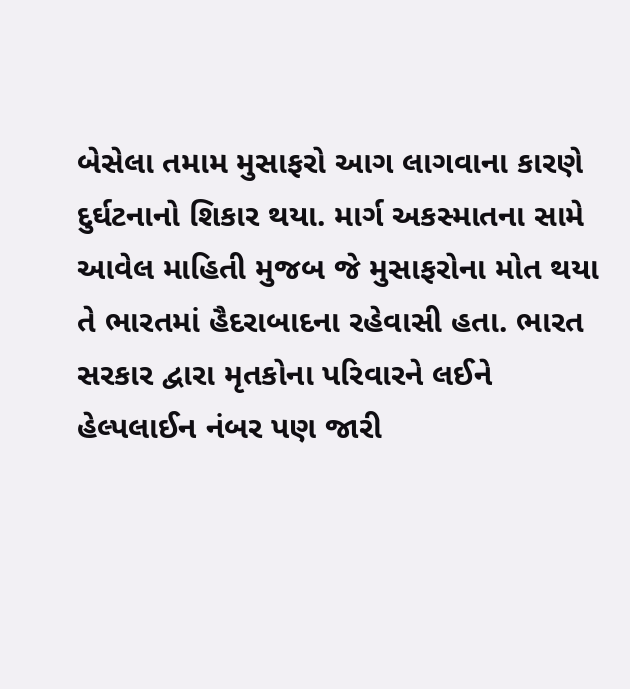બેસેલા તમામ મુસાફરો આગ લાગવાના કારણે દુર્ઘટનાનો શિકાર થયા. માર્ગ અકસ્માતના સામે આવેલ માહિતી મુજબ જે મુસાફરોના મોત થયા તે ભારતમાં હૈદરાબાદના રહેવાસી હતા. ભારત સરકાર દ્વારા મૃતકોના પરિવારને લઈને હેલ્પલાઈન નંબર પણ જારી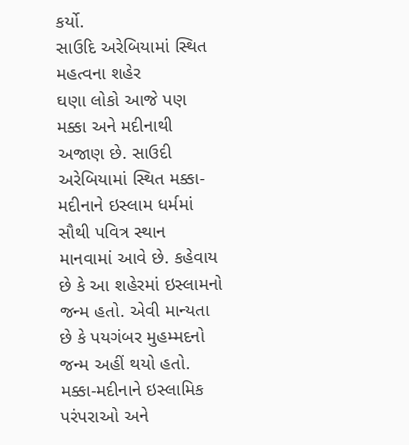કર્યો.
સાઉદિ અરેબિયામાં સ્થિત મહત્વના શહેર
ઘણા લોકો આજે પણ મક્કા અને મદીનાથી અજાણ છે. સાઉદી અરેબિયામાં સ્થિત મક્કા-મદીનાને ઇસ્લામ ધર્મમાં સૌથી પવિત્ર સ્થાન માનવામાં આવે છે. કહેવાય છે કે આ શહેરમાં ઇસ્લામનો જન્મ હતો. એવી માન્યતા છે કે પયગંબર મુહમ્મદનો જન્મ અહીં થયો હતો. મક્કા-મદીનાને ઇસ્લામિક પરંપરાઓ અને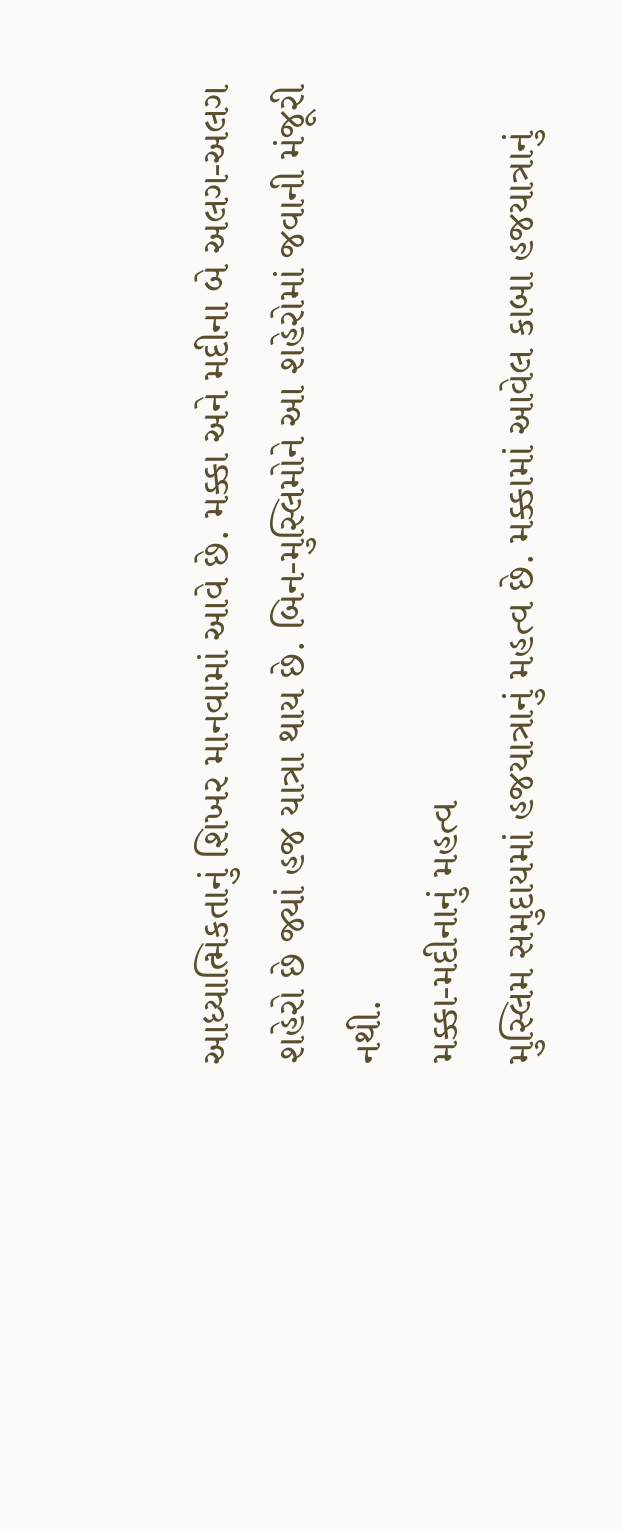આધ્યાત્મિકતાનું શિખર માનવામાં આવે છે. મક્કા અને મદીના બે અલગ-અલગ શહેરો છે જ્યાં હજ યાત્રા થાય છે. બિન-મુસ્લિમોને આ શહેરોમાં જવાની મંજૂરી નથી.
મક્કા-મદીનાનું મહત્વ
મુસ્લિમ સમુદાયમાં હજયાત્રાનું મહત્વ છે. મક્કામાં આવેલ કાબા હજયાત્રાનું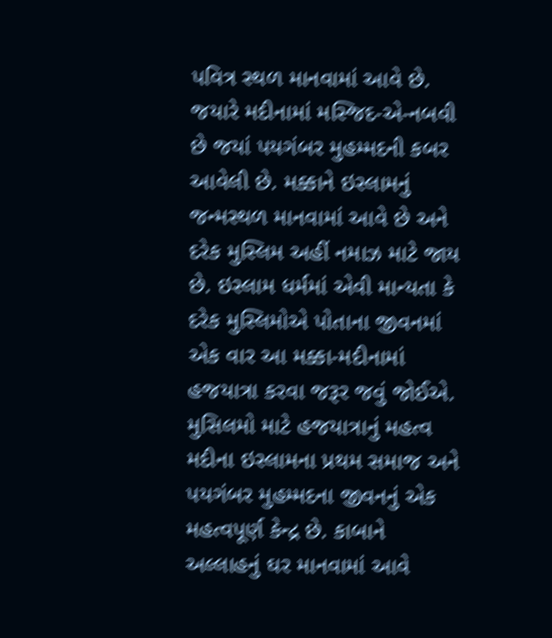પવિત્ર સ્થળ માનવામાં આવે છે. જયારે મદીનામાં મસ્જિદ-એ-નબવી છે જયાં પયગંબર મુહમ્મદની કબર આવેલી છે. મક્કાને ઇસ્લામનું જન્મસ્થળ માનવામાં આવે છે અને દરેક મુસ્લિમ અહીં નમાઝ માટે જાય છે. ઇસ્લામ ધર્મમાં એવી માન્યતા કે દરેક મુસ્લિમોએ પોતાના જીવનમાં એક વાર આ મક્કા-મદીનામાં હજયાત્રા કરવા જરૂર જવું જોઈએ.
મુસિલમો માટે હજયાત્રાનું મહત્વ
મદીના ઇસ્લામના પ્રથમ સમાજ અને પયગંબર મુહમ્મદના જીવનનું એક મહત્વપૂર્ણ કેન્દ્ર છે. કાબાને અલ્લાહનું ઘર માનવામાં આવે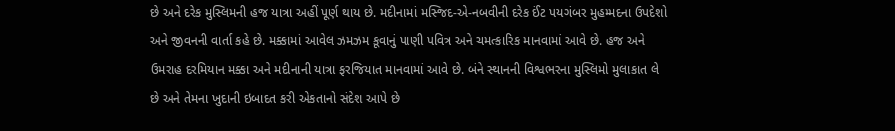છે અને દરેક મુસ્લિમની હજ યાત્રા અહીં પૂર્ણ થાય છે. મદીનામાં મસ્જિદ-એ-નબવીની દરેક ઈંટ પયગંબર મુહમ્મદના ઉપદેશો અને જીવનની વાર્તા કહે છે. મક્કામાં આવેલ ઝમઝમ કૂવાનું પાણી પવિત્ર અને ચમત્કારિક માનવામાં આવે છે. હજ અને ઉમરાહ દરમિયાન મક્કા અને મદીનાની યાત્રા ફરજિયાત માનવામાં આવે છે. બંને સ્થાનની વિશ્વભરના મુસ્લિમો મુલાકાત લે છે અને તેમના ખુદાની ઇબાદત કરી એકતાનો સંદેશ આપે છે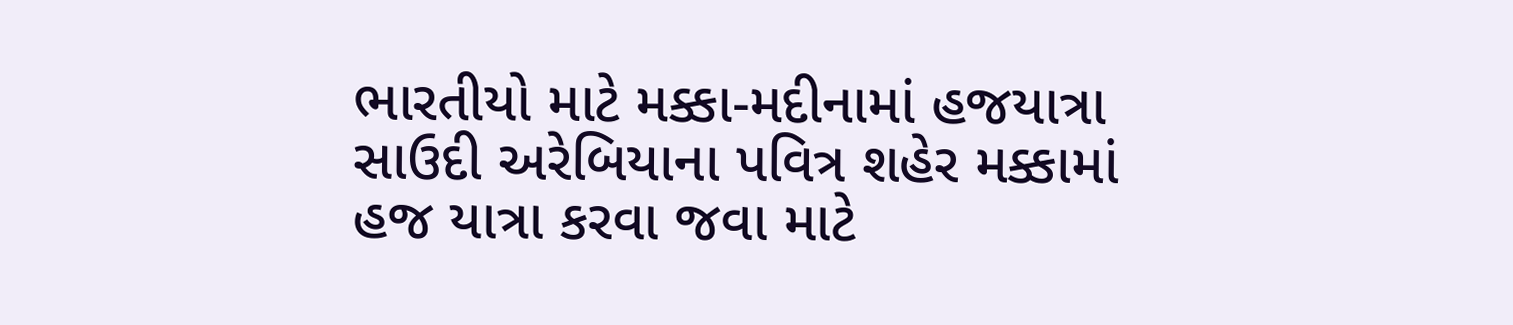ભારતીયો માટે મક્કા-મદીનામાં હજયાત્રા
સાઉદી અરેબિયાના પવિત્ર શહેર મક્કામાં હજ યાત્રા કરવા જવા માટે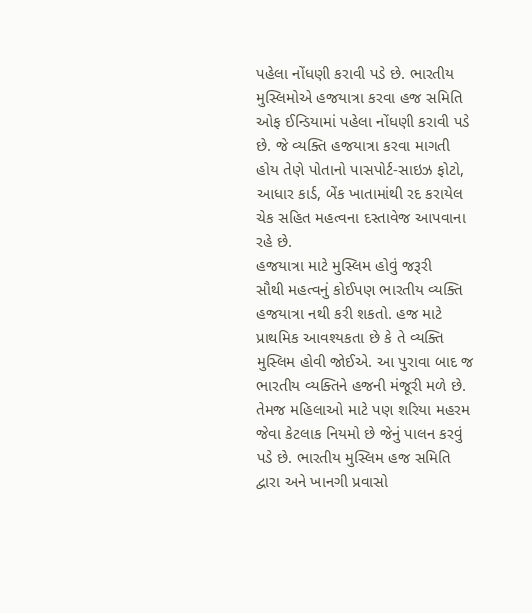પહેલા નોંધણી કરાવી પડે છે. ભારતીય મુસ્લિમોએ હજયાત્રા કરવા હજ સમિતિ ઓફ ઈન્ડિયામાં પહેલા નોંધણી કરાવી પડે છે. જે વ્યક્તિ હજયાત્રા કરવા માગતી હોય તેણે પોતાનો પાસપોર્ટ-સાઇઝ ફોટો, આધાર કાર્ડ, બેંક ખાતામાંથી રદ કરાયેલ ચેક સહિત મહત્વના દસ્તાવેજ આપવાના રહે છે.
હજયાત્રા માટે મુસ્લિમ હોવું જરૂરી
સૌથી મહત્વનું કોઈપણ ભારતીય વ્યક્તિ હજયાત્રા નથી કરી શકતો. હજ માટે પ્રાથમિક આવશ્યકતા છે કે તે વ્યક્તિ મુસ્લિમ હોવી જોઈએ. આ પુરાવા બાદ જ ભારતીય વ્યક્તિને હજની મંજૂરી મળે છે. તેમજ મહિલાઓ માટે પણ શરિયા મહરમ જેવા કેટલાક નિયમો છે જેનું પાલન કરવું પડે છે. ભારતીય મુસ્લિમ હજ સમિતિ દ્વારા અને ખાનગી પ્રવાસો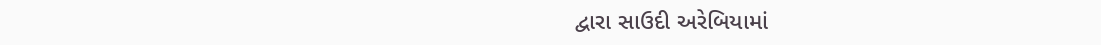દ્વારા સાઉદી અરેબિયામાં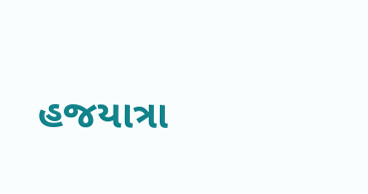હજયાત્રા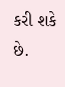કરી શકે છે.